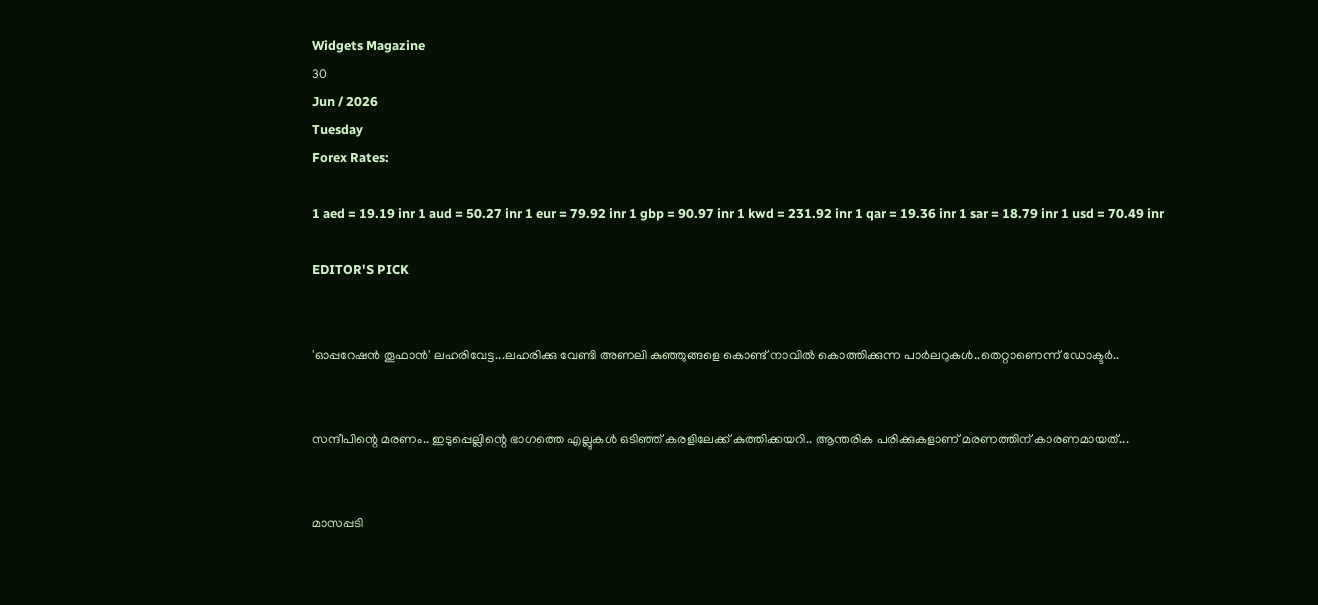Widgets Magazine
30
Jun / 2026
Tuesday
Forex Rates:

1 aed = 19.19 inr 1 aud = 50.27 inr 1 eur = 79.92 inr 1 gbp = 90.97 inr 1 kwd = 231.92 inr 1 qar = 19.36 inr 1 sar = 18.79 inr 1 usd = 70.49 inr

EDITOR'S PICK


'ഓപ്പറേഷൻ തൂഫാൻ' ലഹരിവേട്ട...ലഹരിക്കു വേണ്ടി അണലി കുഞ്ഞുങ്ങളെ കൊണ്ട് നാവിൽ കൊത്തിക്കുന്ന പാർലറുകൾ..തെറ്റാണെന്ന് ഡോക്ടർ..


സന്ദീപിന്റെ മരണം.. ഇടുപ്പെല്ലിന്റെ ഭാഗത്തെ എല്ലുകള്‍ ഒടിഞ്ഞ് കരളിലേക്ക് കുത്തിക്കയറി.. ആന്തരിക പരിക്കുകളാണ് മരണത്തിന് കാരണമായത്...


മാസപ്പടി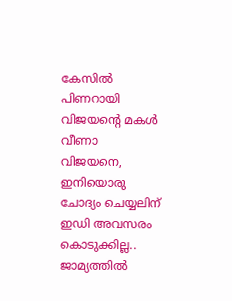കേസില്‍ പിണറായി വിജയന്റെ മകള്‍ വീണാ വിജയനെ, ഇനിയൊരു ചോദ്യം ചെയ്യലിന് ഇഡി അവസരം കൊടുക്കില്ല.. ജാമ്യത്തില്‍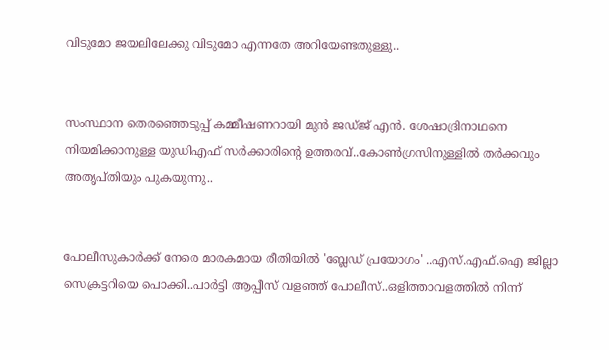വിടുമോ ജയലിലേക്കു വിടുമോ എന്നതേ അറിയേണ്ടതുള്ളു..


സംസ്ഥാന തെരഞ്ഞെടുപ്പ് കമ്മീഷണറായി മുന്‍ ജഡ്ജ് എന്‍. ശേഷാദ്രിനാഥനെ നിയമിക്കാനുള്ള യുഡിഎഫ് സര്‍ക്കാരിന്റെ ഉത്തരവ്..കോണ്‍ഗ്രസിനുള്ളില്‍ തര്‍ക്കവും അതൃപ്തിയും പുകയുന്നു..


പോലീസുകാര്‍ക്ക് നേരെ മാരകമായ രീതിയില്‍ 'ബ്ലേഡ് പ്രയോഗം' ..എസ്.എഫ്.ഐ ജില്ലാ സെക്രട്ടറിയെ പൊക്കി..പാർട്ടി ആപ്പീസ് വളഞ്ഞ് പോലീസ്..ഒളിത്താവളത്തിൽ നിന്ന്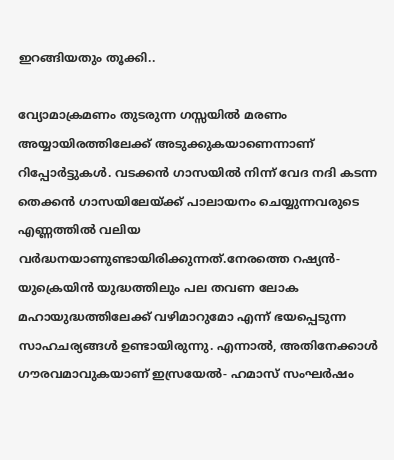ഇറങ്ങിയതും തൂക്കി..

വ്യോമാക്രമണം തുടരുന്ന ഗസ്സയില്‍ മരണം അയ്യായിരത്തിലേക്ക് അടുക്കുകയാണെന്നാണ് റിപ്പോര്‍ട്ടുകള്‍. വടക്കന്‍ ഗാസയില്‍ നിന്ന് വേദ നദി കടന്ന തെക്കന്‍ ഗാസയിലേയ്ക്ക് പാലായനം ചെയ്യുന്നവരുടെ എണ്ണത്തില്‍ വലിയ വര്‍ദ്ധനയാണുണ്ടായിരിക്കുന്നത്.നേരത്തെ റഷ്യന്‍- യുക്രെയിന്‍ യുദ്ധത്തിലും പല തവണ ലോക മഹായുദ്ധത്തിലേക്ക് വഴിമാറുമോ എന്ന് ഭയപ്പെടുന്ന സാഹചര്യങ്ങള്‍ ഉണ്ടായിരുന്നു. എന്നാല്‍, അതിനേക്കാള്‍ ഗൗരവമാവുകയാണ് ഇസ്രയേല്‍- ഹമാസ് സംഘര്‍ഷം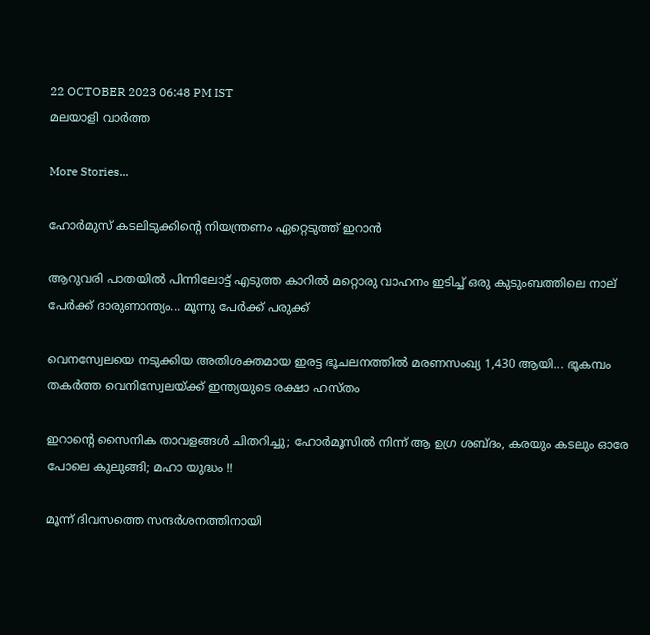22 OCTOBER 2023 06:48 PM IST
മലയാളി വാര്‍ത്ത

More Stories...

ഹോര്‍മുസ് കടലിടുക്കിന്റെ നിയന്ത്രണം ഏറ്റെടുത്ത് ഇറാന്‍

ആറുവരി പാതയില്‍ പിന്നിലോട്ട് എടുത്ത കാറില്‍ മറ്റൊരു വാഹനം ഇടിച്ച് ഒരു കുടുംബത്തിലെ നാല് പേര്‍ക്ക് ദാരുണാന്ത്യം... മൂന്നു പേർക്ക് പരുക്ക്

വെനസ്വേലയെ നടുക്കിയ അതിശക്തമായ ഇരട്ട ഭൂചലനത്തിൽ മരണസംഖ്യ 1,430 ആയി... ഭൂകമ്പം തകർത്ത വെനിസ്വേലയ്ക്ക് ഇന്ത്യയുടെ രക്ഷാ ഹസ്തം

ഇറാന്റെ സൈനിക താവളങ്ങൾ ചിതറിച്ചു; ഹോർമൂസിൽ നിന്ന് ആ ഉഗ്ര ശബ്ദം, കരയും കടലും ഓരേ പോലെ കുലുങ്ങി; മഹാ യുദ്ധം !!

മൂന്ന് ദിവസത്തെ സന്ദർശനത്തിനായി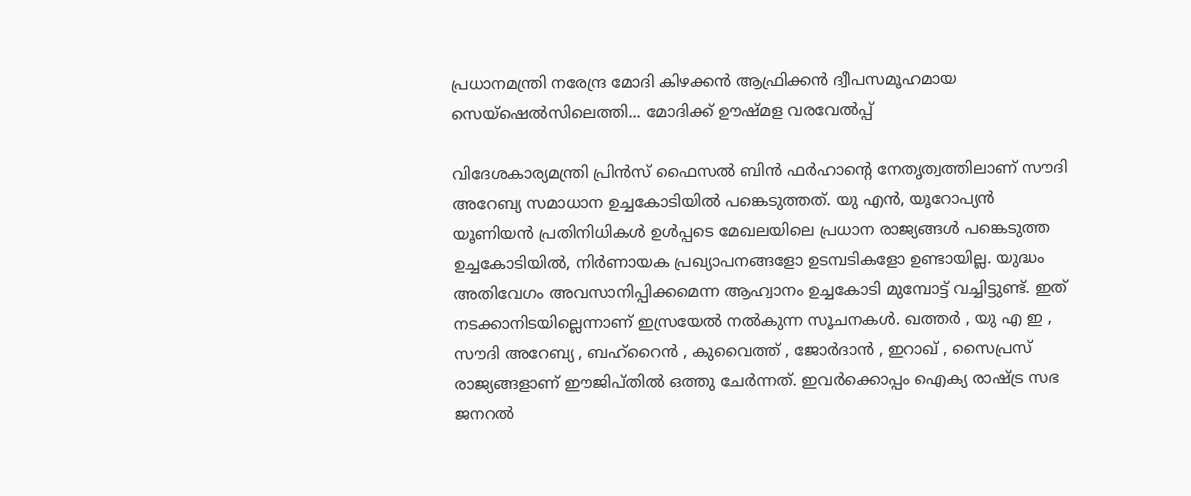പ്രധാനമന്ത്രി നരേന്ദ്ര മോദി കിഴക്കൻ ആഫ്രിക്കൻ ദ്വീപസമൂഹമായ സെയ്ഷെൽസിലെത്തി... മോദിക്ക് ഊഷ്മള വരവേൽപ്പ്

വിദേശകാര്യമന്ത്രി പ്രിന്‍സ് ഫൈസല്‍ ബിന്‍ ഫര്‍ഹാന്റെ നേതൃത്വത്തിലാണ് സൗദി അറേബ്യ സമാധാന ഉച്ചകോടിയില്‍ പങ്കെടുത്തത്. യു എന്‍, യൂറോപ്യന്‍ യൂണിയന്‍ പ്രതിനിധികള്‍ ഉള്‍പ്പടെ മേഖലയിലെ പ്രധാന രാജ്യങ്ങള്‍ പങ്കെടുത്ത ഉച്ചകോടിയില്‍, നിര്‍ണായക പ്രഖ്യാപനങ്ങളോ ഉടമ്പടികളോ ഉണ്ടായില്ല. യുദ്ധം അതിവേഗം അവസാനിപ്പിക്കമെന്ന ആഹ്വാനം ഉച്ചകോടി മുമ്പോട്ട് വച്ചിട്ടുണ്ട്. ഇത് നടക്കാനിടയില്ലെന്നാണ് ഇസ്രയേല്‍ നല്‍കുന്ന സൂചനകള്‍. ഖത്തര്‍ , യു എ ഇ , സൗദി അറേബ്യ , ബഹ്റൈന്‍ , കുവൈത്ത് , ജോര്‍ദാന്‍ , ഇറാഖ് , സൈപ്രസ് രാജ്യങ്ങളാണ് ഈജിപ്തില്‍ ഒത്തു ചേര്‍ന്നത്. ഇവര്‍ക്കൊപ്പം ഐക്യ രാഷ്ട്ര സഭ ജനറല്‍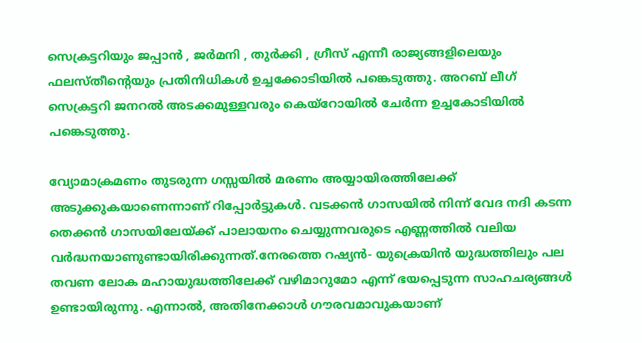സെക്രട്ടറിയും ജപ്പാന്‍ , ജര്‍മനി , തുര്‍ക്കി , ഗ്രീസ് എന്നീ രാജ്യങ്ങളിലെയും ഫലസ്തീന്റെയും പ്രതിനിധികള്‍ ഉച്ചക്കോടിയില്‍ പങ്കെടുത്തു. അറബ് ലീഗ് സെക്രട്ടറി ജനറല്‍ അടക്കമുള്ളവരും കെയ്റോയില്‍ ചേര്‍ന്ന ഉച്ചകോടിയില്‍ പങ്കെടുത്തു.

വ്യോമാക്രമണം തുടരുന്ന ഗസ്സയില്‍ മരണം അയ്യായിരത്തിലേക്ക് അടുക്കുകയാണെന്നാണ് റിപ്പോര്‍ട്ടുകള്‍. വടക്കന്‍ ഗാസയില്‍ നിന്ന് വേദ നദി കടന്ന തെക്കന്‍ ഗാസയിലേയ്ക്ക് പാലായനം ചെയ്യുന്നവരുടെ എണ്ണത്തില്‍ വലിയ വര്‍ദ്ധനയാണുണ്ടായിരിക്കുന്നത്.നേരത്തെ റഷ്യന്‍- യുക്രെയിന്‍ യുദ്ധത്തിലും പല തവണ ലോക മഹായുദ്ധത്തിലേക്ക് വഴിമാറുമോ എന്ന് ഭയപ്പെടുന്ന സാഹചര്യങ്ങള്‍ ഉണ്ടായിരുന്നു. എന്നാല്‍, അതിനേക്കാള്‍ ഗൗരവമാവുകയാണ്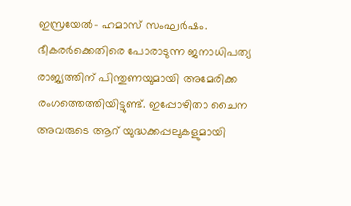ഇസ്രയേല്‍- ഹമാസ് സംഘര്‍ഷം. ഭീകരര്‍ക്കെതിരെ പോരാടുന്ന ജനാധിപത്യ രാജ്യത്തിന് പിന്തുണയുമായി അമേരിക്ക രംഗത്തെത്തിയിട്ടുണ്ട്. ഇപ്പോഴിതാ ചൈന അവരുടെ ആറ് യുദ്ധക്കപ്പലുകളുമായി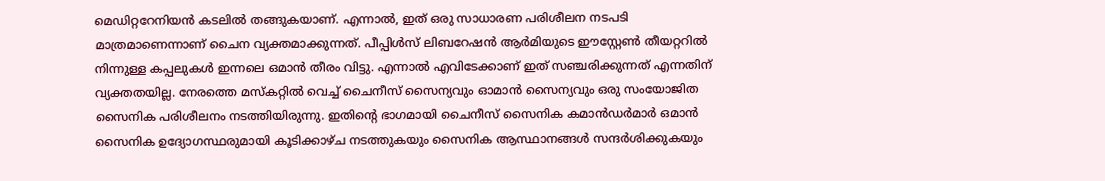മെഡിറ്ററേനിയന്‍ കടലില്‍ തങ്ങുകയാണ്. എന്നാല്‍, ഇത് ഒരു സാധാരണ പരിശീലന നടപടി മാത്രമാണെന്നാണ് ചൈന വ്യക്തമാക്കുന്നത്. പീപ്പിള്‍സ് ലിബറേഷന്‍ ആര്‍മിയുടെ ഈസ്റ്റേണ്‍ തീയറ്ററില്‍ നിന്നുള്ള കപ്പലുകള്‍ ഇന്നലെ ഒമാന്‍ തീരം വിട്ടു. എന്നാല്‍ എവിടേക്കാണ് ഇത് സഞ്ചരിക്കുന്നത് എന്നതിന് വ്യക്തതയില്ല. നേരത്തെ മസ്‌കറ്റില്‍ വെച്ച് ചൈനീസ് സൈന്യവും ഓമാന്‍ സൈന്യവും ഒരു സംയോജിത സൈനിക പരിശീലനം നടത്തിയിരുന്നു. ഇതിന്റെ ഭാഗമായി ചൈനീസ് സൈനിക കമാന്‍ഡര്‍മാര്‍ ഒമാന്‍ സൈനിക ഉദ്യോഗസ്ഥരുമായി കൂടിക്കാഴ്ച നടത്തുകയും സൈനിക ആസ്ഥാനങ്ങള്‍ സന്ദര്‍ശിക്കുകയും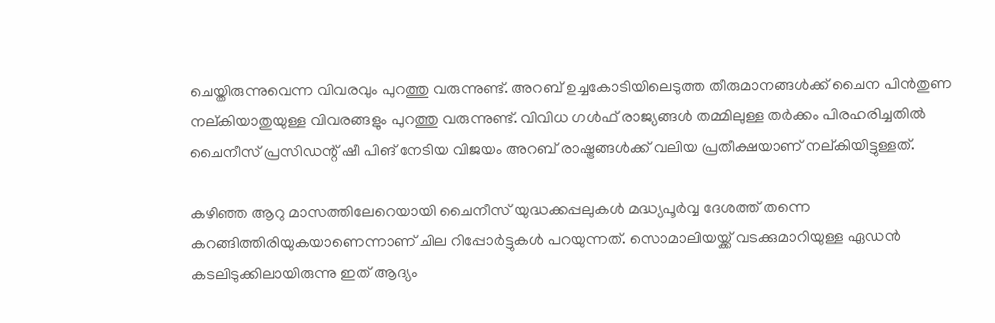ചെയ്തിരുന്നുവെന്ന വിവരവും പുറത്തു വരുന്നുണ്ട്. അറബ് ഉച്ചകോടിയിലെടുത്ത തീരുമാനങ്ങള്‍ക്ക് ചൈന പിന്‍തുണ നല്കിയാതുയുള്ള വിവരങ്ങളും പുറത്തു വരുന്നുണ്ട്. വിവിധ ഗള്‍ഫ് രാജ്യങ്ങള്‍ തമ്മിലുള്ള തര്‍ക്കം പിരഹരിച്ചതില്‍ ചൈനീസ് പ്രസിഡന്റ് ഷീ പിങ് നേടിയ വിജയം അറബ് രാഷ്ട്രങ്ങള്‍ക്ക് വലിയ പ്രതീക്ഷയാണ് നല്കിയിട്ടുള്ളത്.

കഴിഞ്ഞ ആറു മാസത്തിലേറെയായി ചൈനീസ് യുദ്ധക്കപ്പലുകള്‍ മദ്ധ്യപൂര്‍വ്വ ദേശത്ത് തന്നെ കറങ്ങിത്തിരിയുകയാണെന്നാണ് ചില റിപ്പോര്‍ട്ടുകള്‍ പറയുന്നത്. സൊമാലിയയ്ക്ക് വടക്കുമാറിയുള്ള ഏഡന്‍ കടലിടുക്കിലായിരുന്നു ഇത് ആദ്യം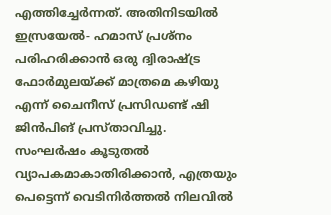എത്തിച്ചേര്‍ന്നത്. അതിനിടയില്‍ ഇസ്രയേല്‍- ഹമാസ് പ്രശ്‌നം പരിഹരിക്കാന്‍ ഒരു ദ്വിരാഷ്ട്ര ഫോര്‍മുലയ്ക്ക് മാത്രമെ കഴിയു എന്ന് ചൈനീസ് പ്രസിഡണ്ട് ഷി ജിന്‍പിങ് പ്രസ്താവിച്ചു.
സംഘര്‍ഷം കൂടുതല്‍ വ്യാപകമാകാതിരിക്കാന്‍, എത്രയും പെട്ടെന്ന് വെടിനിര്‍ത്തല്‍ നിലവില്‍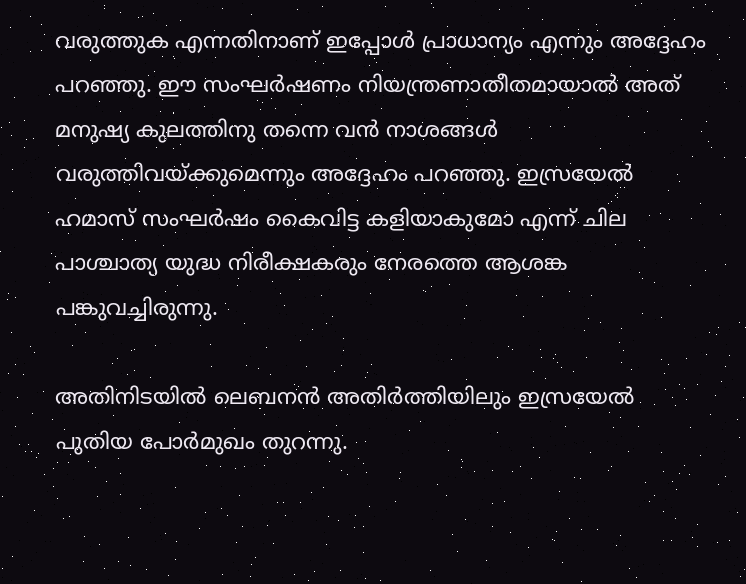വരുത്തുക എന്നതിനാണ് ഇപ്പോള്‍ പ്രാധാന്യം എന്നും അദ്ദേഹം പറഞ്ഞു. ഈ സംഘര്‍ഷണം നിയന്ത്രണാതീതമായാല്‍ അത് മനുഷ്യ കുലത്തിനു തന്നെ വന്‍ നാശങ്ങള്‍ വരുത്തിവയ്ക്കുമെന്നും അദ്ദേഹം പറഞ്ഞു. ഇസ്രയേല്‍ ഹമാസ് സംഘര്‍ഷം കൈവിട്ട കളിയാകുമോ എന്ന് ചില പാശ്ചാത്യ യുദ്ധ നിരീക്ഷകരും നേരത്തെ ആശങ്ക പങ്കുവച്ചിരുന്നു.

അതിനിടയില്‍ ലെബനന്‍ അതിര്‍ത്തിയിലും ഇസ്രയേല്‍ പുതിയ പോര്‍മുഖം തുറന്നു.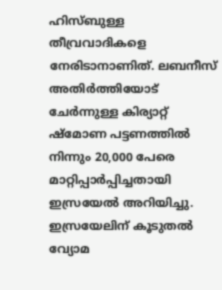ഹിസ്ബുള്ള തീവ്രവാദികളെ നേരിടാനാണിത്. ലബനീസ് അതിര്‍ത്തിയോട് ചേര്‍ന്നുള്ള കിര്യാറ്റ് ഷ്‌മോണ പട്ടണത്തില്‍ നിന്നും 20,000 പേരെ മാറ്റിപ്പാര്‍പ്പിച്ചതായി ഇസ്രയേല്‍ അറിയിച്ചു. ഇസ്രയേലിന് കൂടുതല്‍ വ്യോമ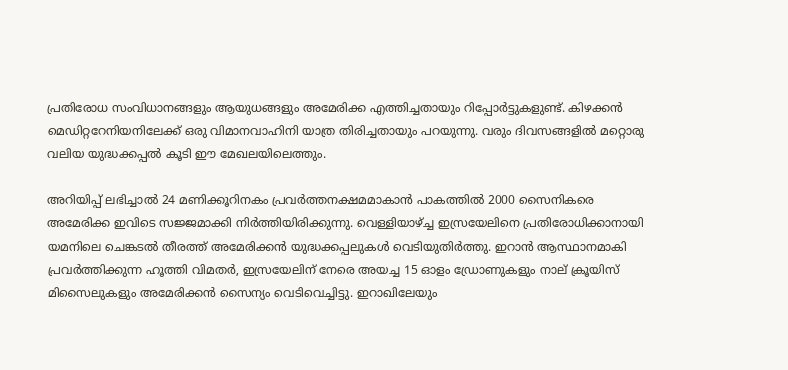പ്രതിരോധ സംവിധാനങ്ങളും ആയുധങ്ങളും അമേരിക്ക എത്തിച്ചതായും റിപ്പോര്‍ട്ടുകളുണ്ട്. കിഴക്കന്‍ മെഡിറ്ററേനിയനിലേക്ക് ഒരു വിമാനവാഹിനി യാത്ര തിരിച്ചതായും പറയുന്നു. വരും ദിവസങ്ങളില്‍ മറ്റൊരു വലിയ യുദ്ധക്കപ്പല്‍ കൂടി ഈ മേഖലയിലെത്തും.

അറിയിപ്പ് ലഭിച്ചാല്‍ 24 മണിക്കൂറിനകം പ്രവര്‍ത്തനക്ഷമമാകാന്‍ പാകത്തില്‍ 2000 സൈനികരെ അമേരിക്ക ഇവിടെ സജ്ജമാക്കി നിര്‍ത്തിയിരിക്കുന്നു. വെള്ളിയാഴ്ച്ച ഇസ്രയേലിനെ പ്രതിരോധിക്കാനായി യമനിലെ ചെങ്കടല്‍ തീരത്ത് അമേരിക്കന്‍ യുദ്ധക്കപ്പലുകള്‍ വെടിയുതിര്‍ത്തു. ഇറാന്‍ ആസ്ഥാനമാകി പ്രവര്‍ത്തിക്കുന്ന ഹൂത്തി വിമതര്‍, ഇസ്രയേലിന് നേരെ അയച്ച 15 ഓളം ഡ്രോണുകളും നാല് ക്രൂയിസ് മിസൈലുകളും അമേരിക്കന്‍ സൈന്യം വെടിവെച്ചിട്ടു. ഇറാഖിലേയും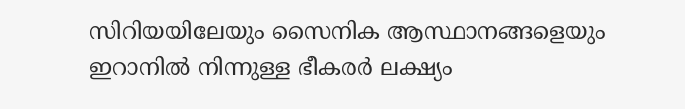സിറിയയിലേയും സൈനിക ആസ്ഥാനങ്ങളെയും ഇറാനില്‍ നിന്നുള്ള ഭീകരര്‍ ലക്ഷ്യം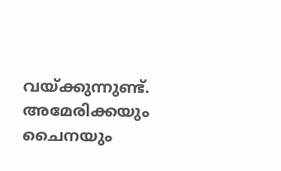വയ്ക്കുന്നുണ്ട്. അമേരിക്കയും ചൈനയും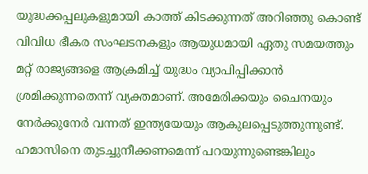യുദ്ധക്കപ്പലുകളുമായി കാത്ത് കിടക്കുന്നത് അറിഞ്ഞു കൊണ്ട് വിവിധ ഭീകര സംഘടനകളും ആയുധമായി ഏതു സമയത്തും മറ്റ് രാജ്യങ്ങളെ ആക്രമിച്ച് യുദ്ധം വ്യാപിപ്പിക്കാന്‍ ശ്രമിക്കുന്നതെന്ന് വ്യക്തമാണ്. അമേരിക്കയും ചൈനയും നേര്‍ക്കുനേര്‍ വന്നത് ഇന്ത്യയേയും ആകുലപ്പെടുത്തുന്നുണ്ട്. ഹമാസിനെ തുടച്ചുനീക്കണമെന്ന് പറയുന്നുണ്ടെങ്കിലും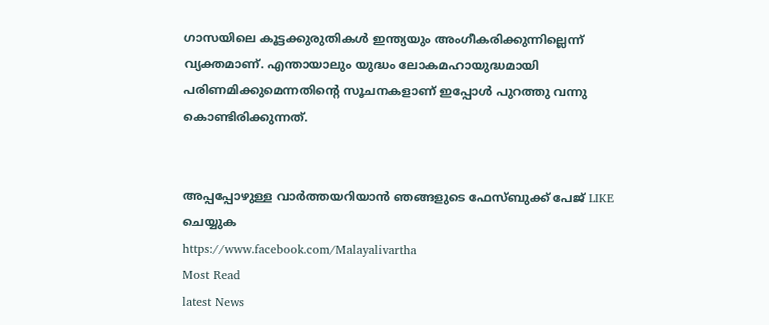ഗാസയിലെ കൂട്ടക്കുരുതികള്‍ ഇന്ത്യയും അംഗീകരിക്കുന്നില്ലെന്ന് വ്യക്തമാണ്. എന്തായാലും യുദ്ധം ലോകമഹായുദ്ധമായി പരിണമിക്കുമെന്നതിന്റെ സൂചനകളാണ് ഇപ്പോള്‍ പുറത്തു വന്നു കൊണ്ടിരിക്കുന്നത്.


അപ്പപ്പോഴുള്ള വാര്‍ത്തയറിയാന്‍ ഞങ്ങളുടെ ഫേസ്‌ബുക്ക്‌ പേജ് LIKE ചെയ്യുക
https://www.facebook.com/Malayalivartha
Most Read
latest News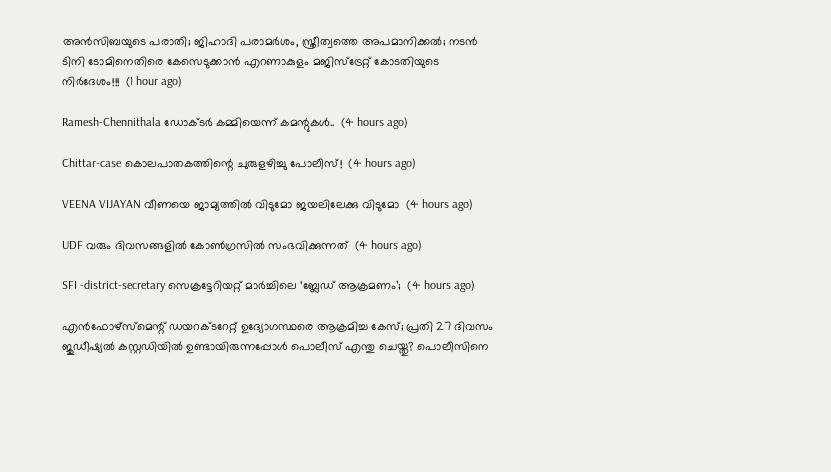അൻസിബയുടെ പരാതി; ജിഹാദി പരാമർശം, സ്ത്രീത്വത്തെ അപമാനിക്കൽ; നടൻ ടിനി ടോമിനെതിരെ കേസെടുക്കാൻ എറണാകുളം മജിസ്ട്രേറ്റ് കോടതിയുടെ നിർദേശം!!!  (1 hour ago)

Ramesh-Chennithala ഡോക്ടർ കമ്മിയെന്ന് കമന്റുകൾ..  (4 hours ago)

Chittar-case കൊലപാതകത്തിന്റെ ചുരുളഴിച്ചു പോലീസ്!  (4 hours ago)

VEENA VIJAYAN വീണയെ ജാമ്യത്തില്‍ വിടുമോ ജയലിലേക്കു വിടുമോ  (4 hours ago)

UDF വരും ദിവസങ്ങളിൽ കോൺഗ്രസിൽ സംഭവിക്കുന്നത്  (4 hours ago)

SFI -district-secretary സെക്രട്ടേറിയറ്റ് മാർച്ചിലെ ‘ബ്ലേഡ് ആക്രമണം’;  (4 hours ago)

എൻഫോഴ്സ്മെന്റ് ഡയറക്ടറേറ്റ് ഉദ്യോഗസ്ഥരെ ആക്രമിച്ച കേസ്; പ്രതി 27 ദിവസം ജുഡീഷ്യൽ കസ്റ്റഡിയിൽ ഉണ്ടായിരുന്നപ്പോൾ പൊലീസ് എന്തു ചെയ്തു? പൊലീസിനെ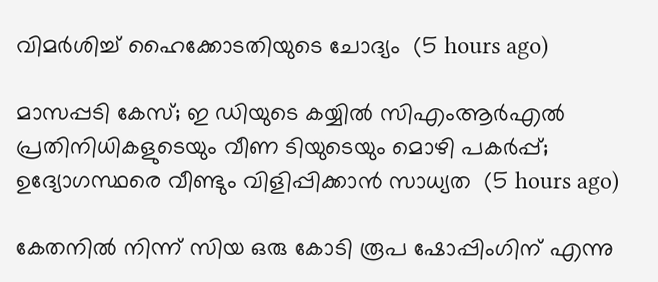വിമർശിച്ച് ഹൈക്കോടതിയുടെ ചോദ്യം  (5 hours ago)

മാസപ്പടി കേസ്; ഇ ഡിയുടെ കയ്യിൽ സിഎംആർഎൽ പ്രതിനിധികളുടെയും വീണ ടിയുടെയും മൊഴി പകർപ്പ്; ഉദ്യോഗസ്ഥരെ വീണ്ടും വിളിപ്പിക്കാൻ സാധ്യത  (5 hours ago)

കേതനിൽ നിന്ന് സിയ ഒരു കോടി രൂപ ഷോപ്പിംഗിന് എന്നു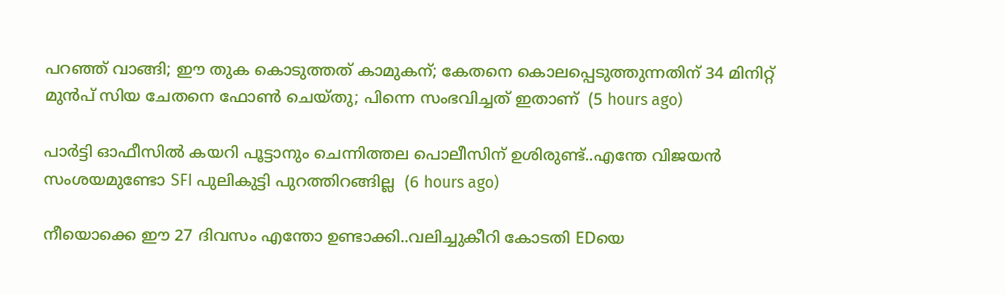പറഞ്ഞ് വാങ്ങി; ഈ തുക കൊടുത്തത് കാമുകന്; കേതനെ കൊലപ്പെടുത്തുന്നതിന് 34 മിനിറ്റ് മുൻപ് സിയ ചേതനെ ഫോൺ ചെയ്തു; പിന്നെ സംഭവിച്ചത് ഇതാണ്  (5 hours ago)

പാർട്ടി ഓഫീസിൽ കയറി പൂട്ടാനും ചെന്നിത്തല പൊലീസിന് ഉശിരുണ്ട്..എന്തേ വിജയൻ സംശയമുണ്ടോ SFI പുലികുട്ടി പുറത്തിറങ്ങില്ല  (6 hours ago)

നീയൊക്കെ ഈ 27 ദിവസം എന്തോ ഉണ്ടാക്കി..വലിച്ചുകീറി കോടതി EDയെ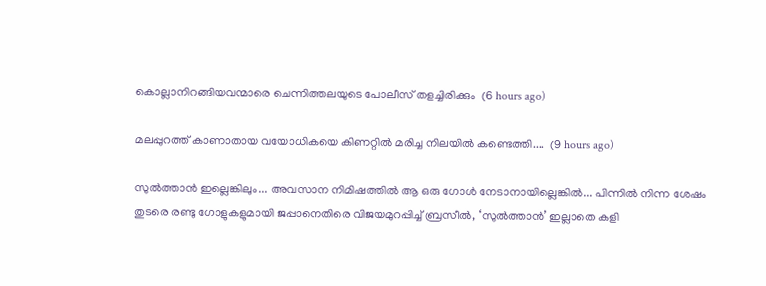കൊല്ലാനിറങ്ങിയവന്മാരെ ചെന്നിത്തലയുടെ പോലീസ് തളച്ചിരിക്കും  (6 hours ago)

മലപ്പുറത്ത് കാണാതായ വയോധികയെ കിണറ്റിൽ മരിച്ച നിലയിൽ കണ്ടെത്തി....  (9 hours ago)

സുൽത്താൻ ഇല്ലെങ്കിലും... അവസാന നിമിഷത്തിൽ ആ ഒരു ഗോൾ നേടാനായില്ലെങ്കിൽ... പിന്നിൽ നിന്ന ശേഷം തുടരെ രണ്ടു ഗോളുകളുമായി ജപ്പാനെതിരെ വിജയമുറപ്പിച്ച് ബ്രസീൽ, ‘സുൽത്താൻ’ ഇല്ലാതെ കളി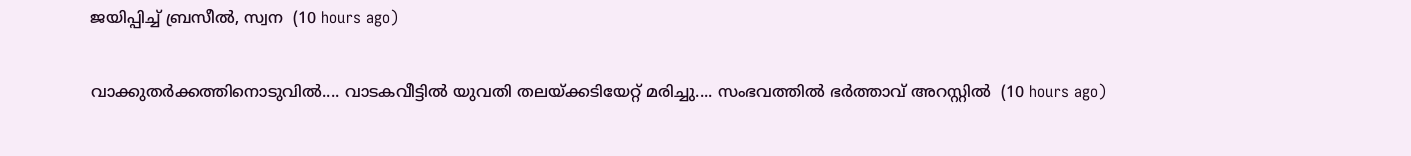ജയിപ്പിച്ച് ബ്രസീൽ, സ്വന  (10 hours ago)

വാക്കുതർക്കത്തിനൊടുവിൽ.... വാടകവീട്ടിൽ യുവതി തലയ്ക്കടിയേറ്റ് മരിച്ചു.... സംഭവത്തിൽ ഭർത്താവ് അറസ്റ്റിൽ  (10 hours ago)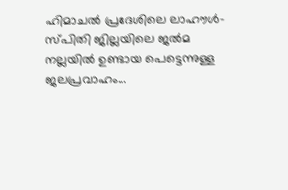ഹിമാചൽ പ്രദേശിലെ ലാഹൗൾ-സ്പിതി ജില്ലയിലെ ജൽമ നല്ലയിൽ ഉണ്ടായ പെട്ടെന്നുള്ള ജലപ്രവാഹം...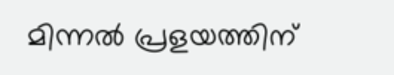മിന്നൽ പ്രളയത്തിന്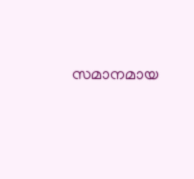സമാനമായ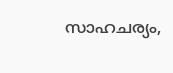സാഹചര്യം,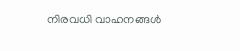നിരവധി വാഹനങ്ങൾ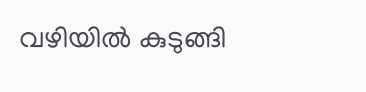വഴിയിൽ കുടുങ്ങി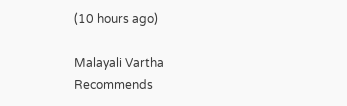(10 hours ago)

Malayali Vartha Recommends